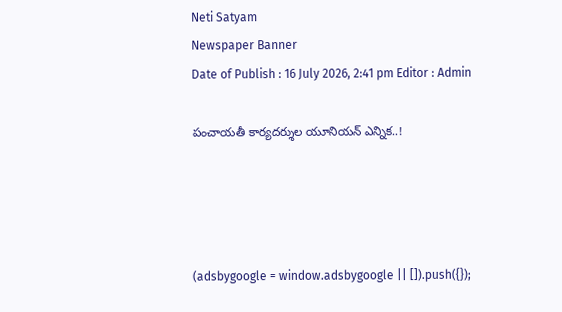Neti Satyam
Newspaper Banner
Date of Publish : 16 July 2026, 2:41 pm Editor : Admin

పంచాయతీ కార్యదర్శుల యూనియన్ ఎన్నిక..!




(adsbygoogle = window.adsbygoogle || []).push({});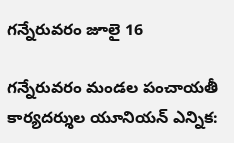గన్నేరువరం జూలై 16

గన్నేరువరం మండల పంచాయతీ కార్యదర్శుల యూనియన్ ఎన్నిక: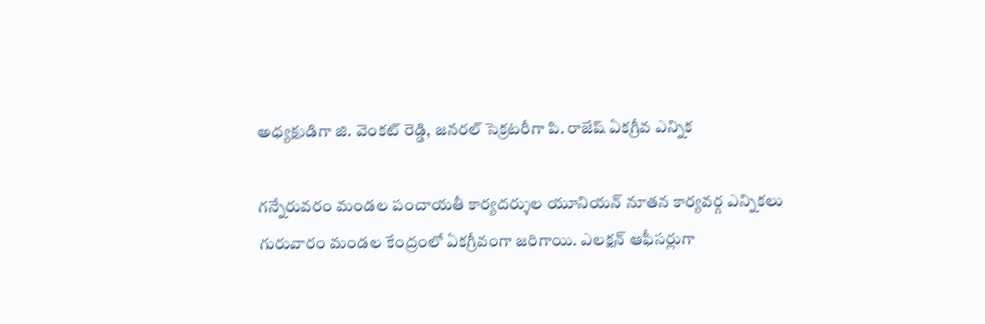అధ్యక్షుడిగా జి. వెంకట్ రెడ్డి, జనరల్ సెక్రటరీగా పి. రాజేష్ ఏకగ్రీవ ఎన్నిక

గన్నేరువరం మండల పంచాయతీ కార్యదర్శుల యూనియన్ నూతన కార్యవర్గ ఎన్నికలు గురువారం మండల కేంద్రంలో ఏకగ్రీవంగా జరిగాయి. ఎలక్షన్ ఆఫీసర్లుగా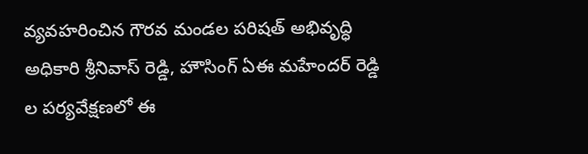వ్యవహరించిన గౌరవ మండల పరిషత్ అభివృద్ధి అధికారి శ్రీనివాస్ రెడ్డి, హౌసింగ్ ఏఈ మహేందర్ రెడ్డి ల పర్యవేక్షణలో ఈ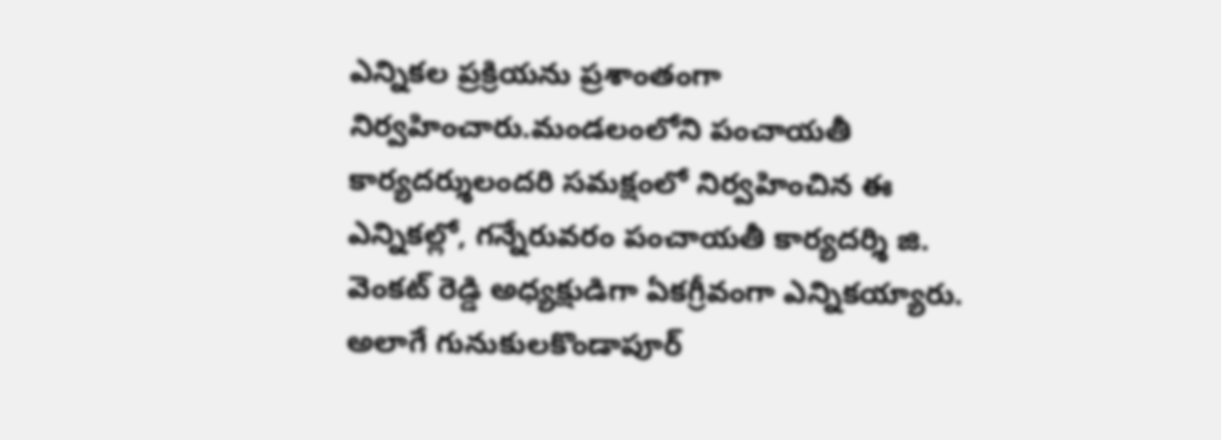ఎన్నికల ప్రక్రియను ప్రశాంతంగా నిర్వహించారు.మండలంలోని పంచాయతీ కార్యదర్శులందరి సమక్షంలో నిర్వహించిన ఈ ఎన్నికల్లో, గన్నేరువరం పంచాయతీ కార్యదర్శి జి. వెంకట్ రెడ్డి అధ్యక్షుడిగా ఏకగ్రీవంగా ఎన్నికయ్యారు. అలాగే గునుకులకొండాపూర్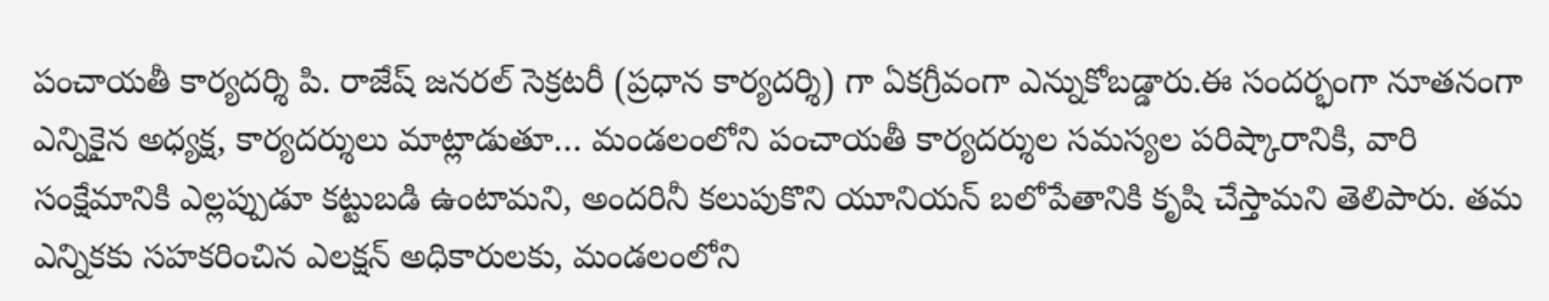పంచాయతీ కార్యదర్శి పి. రాజేష్ జనరల్ సెక్రటరీ (ప్రధాన కార్యదర్శి) గా ఏకగ్రీవంగా ఎన్నుకోబడ్డారు.ఈ సందర్భంగా నూతనంగా ఎన్నికైన అధ్యక్ష, కార్యదర్శులు మాట్లాడుతూ… మండలంలోని పంచాయతీ కార్యదర్శుల సమస్యల పరిష్కారానికి, వారి సంక్షేమానికి ఎల్లప్పుడూ కట్టుబడి ఉంటామని, అందరినీ కలుపుకొని యూనియన్ బలోపేతానికి కృషి చేస్తామని తెలిపారు. తమ ఎన్నికకు సహకరించిన ఎలక్షన్ అధికారులకు, మండలంలోని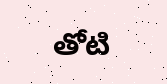తోటి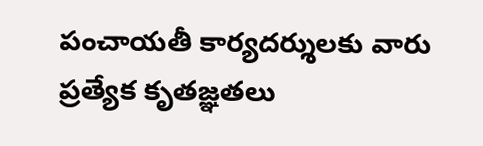పంచాయతీ కార్యదర్శులకు వారు ప్రత్యేక కృతజ్ఞతలు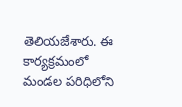తెలియజేశారు. ఈ కార్యక్రమంలో మండల పరిధిలోని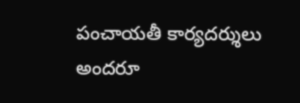పంచాయతీ కార్యదర్శులు అందరూ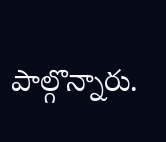పాల్గొన్నారు.